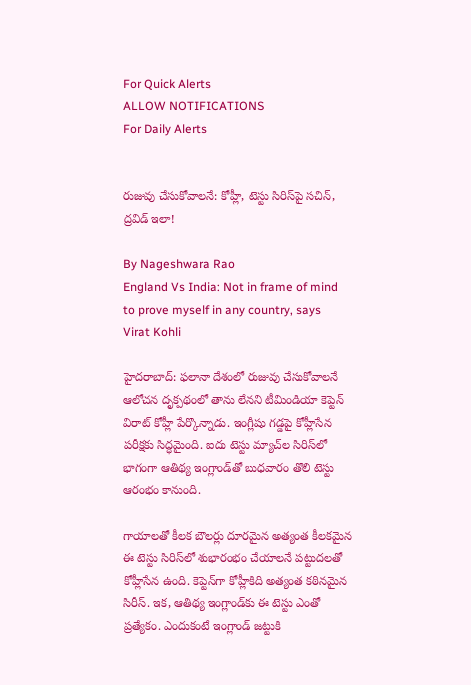For Quick Alerts
ALLOW NOTIFICATIONS
For Daily Alerts


రుజువు చేసుకోవాలనే: కోహ్లీ, టెస్టు సిరిస్‌పై సచిన్, ద్రవిడ్ ఇలా!

By Nageshwara Rao
England Vs India: Not in frame of mind to prove myself in any country, says Virat Kohli

హైదరాబాద్: ఫలానా దేశంలో రుజువు చేసుకోవాలనే ఆలోచన దృక్పథంలో తాను లేనని టీమిండియా కెప్టెన్ విరాట్ కోహ్లీ పేర్కొన్నాడు. ఇంగ్లీషు గడ్డపై కోహ్లీసేన పరీక్షకు సిద్ధమైంది. ఐదు టెస్టు మ్యాచ్‌ల సిరిస్‌లో భాగంగా ఆతిథ్య ఇంగ్లాండ్‌తో బుధవారం తొలి టెస్టు ఆరంభం కానుంది.

గాయాలతో కీలక బౌలర్లు దూరమైన అత్యంత కీలకమైన ఈ టెస్టు సిరిస్‌లో శుభారంభం చేయాలనే పట్టుదలతో కోహ్లీసేన ఉంది. కెప్టెన్‌గా కోహ్లీకిది అత్యంత కఠినమైన సిరీస్‌. ఇక, ఆతిథ్య ఇంగ్లాండ్‌కు ఈ టెస్టు ఎంతో ప్రత్యేకం. ఎందుకంటే ఇంగ్లాండ్ జట్టుకి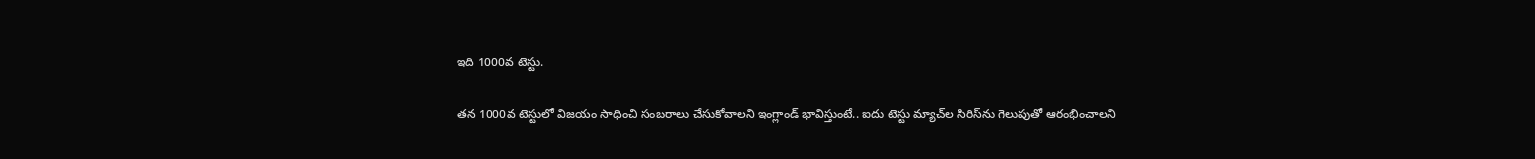ఇది 1000వ టెస్టు.

తన 1000వ టెస్టులో విజయం సాధించి సంబరాలు చేసుకోవాలని ఇంగ్లాండ్‌ భావిస్తుంటే.. ఐదు టెస్టు మ్యాచ్‌ల సిరిస్‌ను గెలుపుతో ఆరంభించాలని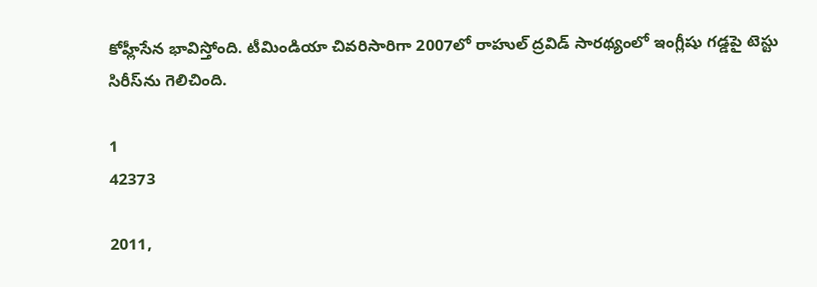కోహ్లీసేన భావిస్తోంది. టీమిండియా చివరిసారిగా 2007లో రాహుల్‌ ద్రవిడ్‌ సారథ్యంలో ఇంగ్లీషు గడ్డపై టెస్టు సిరీస్‌‌ను గెలిచింది.

1
42373

2011,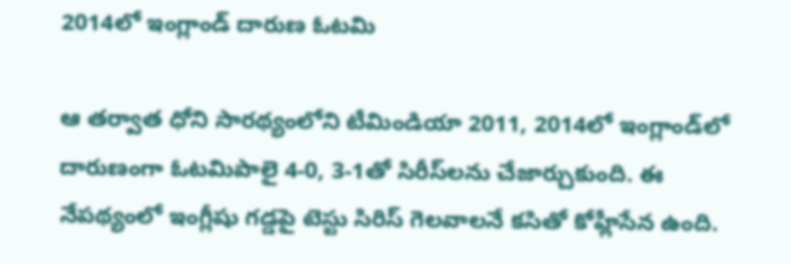2014లో ఇంగ్లాండ్‌ దారుణ ఓటమి

ఆ తర్వాత ధోని సారథ్యంలోని టీమిండియా 2011, 2014లో ఇంగ్లాండ్‌లో దారుణంగా ఓటమిపాలై 4-0, 3-1తో సిరీస్‌లను చేజార్చుకుంది. ఈ నేపథ్యంలో ఇంగ్లీషు గడ్డపై టెస్టు సిరిస్ గెలవాలనే కసితో కోహ్లీసేన ఉంది.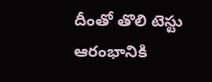దీంతో తొలి టెస్టు ఆరంభానికి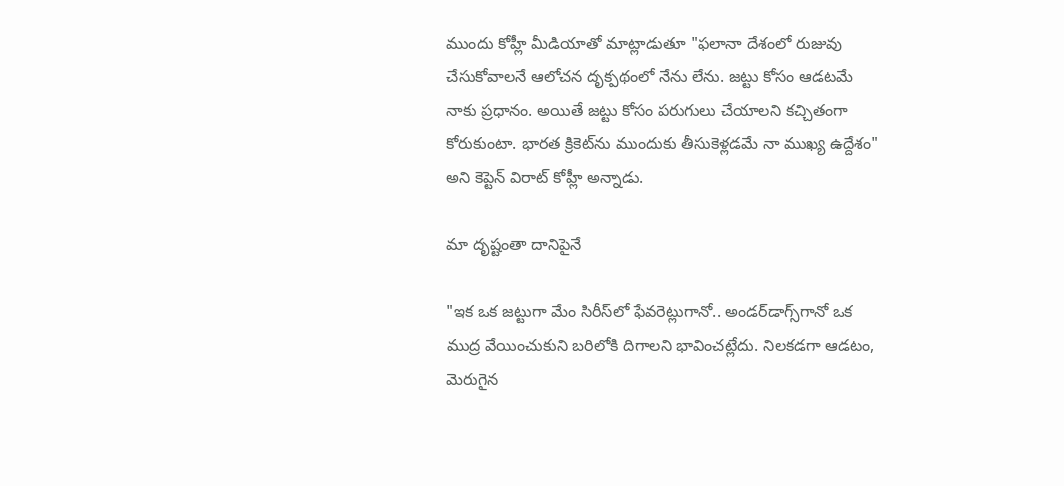ముందు కోహ్లీ మీడియాతో మాట్లాడుతూ "ఫలానా దేశంలో రుజువు చేసుకోవాలనే ఆలోచన దృక్పథంలో నేను లేను. జట్టు కోసం ఆడటమే నాకు ప్రధానం. అయితే జట్టు కోసం పరుగులు చేయాలని కచ్చితంగా కోరుకుంటా. భారత క్రికెట్‌ను ముందుకు తీసుకెళ్లడమే నా ముఖ్య ఉద్దేశం" అని కెప్టెన్ విరాట్ కోహ్లీ అన్నాడు.

మా దృష్టంతా దానిపైనే

"ఇక ఒక జట్టుగా మేం సిరీస్‌లో ఫేవరెట్లుగానో.. అండర్‌డాగ్స్‌గానో ఒక ముద్ర వేయించుకుని బరిలోకి దిగాలని భావించట్లేదు. నిలకడగా ఆడటం, మెరుగైన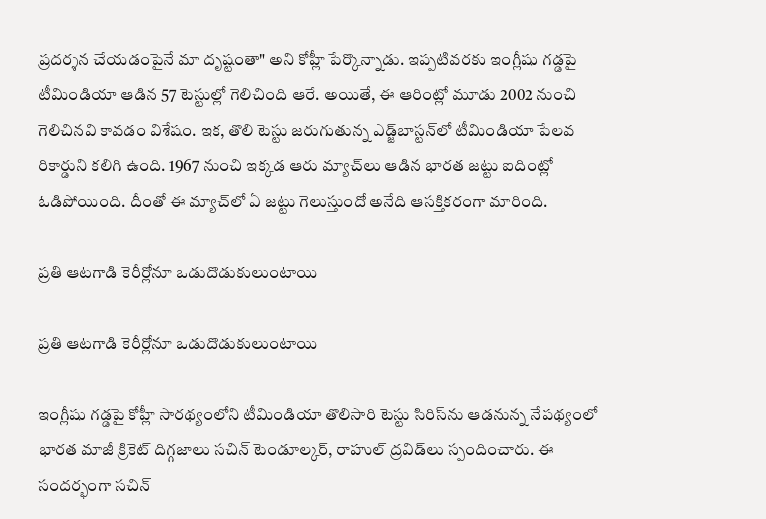ప్రదర్శన చేయడంపైనే మా దృష్టంతా" అని కోహ్లీ పేర్కొన్నాడు. ఇప్పటివరకు ఇంగ్లీషు గడ్డపై టీమిండియా ఆడిన 57 టెస్టుల్లో గెలిచింది ఆరే. అయితే, ఈ ఆరింట్లో మూడు 2002 నుంచి గెలిచినవి కావడం విశేషం. ఇక, తొలి టెస్టు జరుగుతున్న ఎడ్జ్‌బాస్టన్‌లో టీమిండియా పేలవ రికార్డుని కలిగి ఉంది. 1967 నుంచి ఇక్కడ ఆరు మ్యాచ్‌లు ఆడిన భారత జట్టు ఐదింట్లో ఓడిపోయింది. దీంతో ఈ మ్యాచ్‌లో ఏ జట్టు గెలుస్తుందో అనేది ఆసక్తికరంగా మారింది.

ప్రతి ఆటగాడి కెరీర్లోనూ ఒడుదొడుకులుంటాయి

ప్రతి ఆటగాడి కెరీర్లోనూ ఒడుదొడుకులుంటాయి

ఇంగ్లీషు గడ్డపై కోహ్లీ సారథ్యంలోని టీమిండియా తొలిసారి టెస్టు సిరిస్‌ను ఆడనున్న నేపథ్యంలో భారత మాజీ క్రికెట్ దిగ్గజాలు సచిన్ టెండూల్కర్, రాహుల్ ద్రవిడ్‌లు స్పందించారు. ఈ సందర్భంగా సచిన్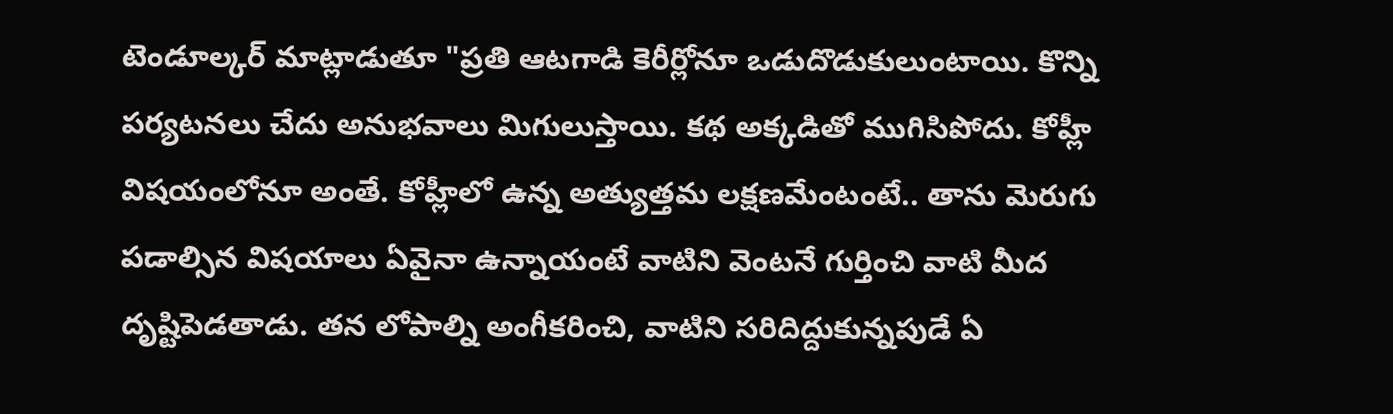టెండూల్కర్ మాట్లాడుతూ "ప్రతి ఆటగాడి కెరీర్లోనూ ఒడుదొడుకులుంటాయి. కొన్ని పర్యటనలు చేదు అనుభవాలు మిగులుస్తాయి. కథ అక్కడితో ముగిసిపోదు. కోహ్లీ విషయంలోనూ అంతే. కోహ్లీలో ఉన్న అత్యుత్తమ లక్షణమేంటంటే.. తాను మెరుగు పడాల్సిన విషయాలు ఏవైనా ఉన్నాయంటే వాటిని వెంటనే గుర్తించి వాటి మీద దృష్టిపెడతాడు. తన లోపాల్ని అంగీకరించి, వాటిని సరిదిద్దుకున్నపుడే ఏ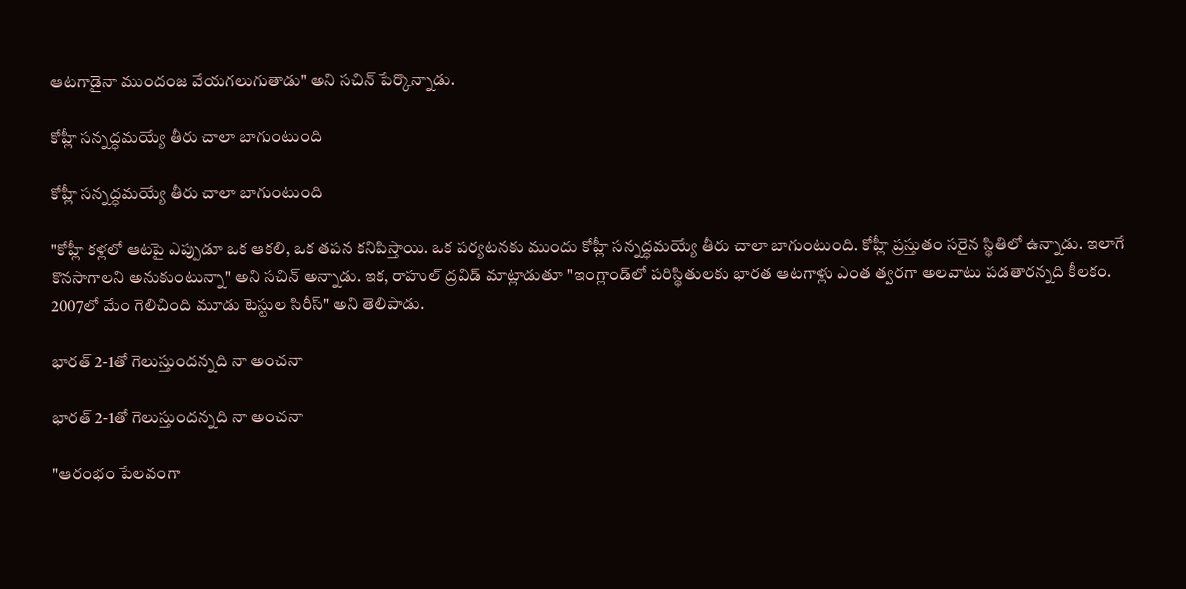ఆటగాడైనా ముందంజ వేయగలుగుతాడు" అని సచిన్ పేర్కొన్నాడు.

కోహ్లీ సన్నద్ధమయ్యే తీరు చాలా బాగుంటుంది

కోహ్లీ సన్నద్ధమయ్యే తీరు చాలా బాగుంటుంది

"కోహ్లీ కళ్లలో ఆటపై ఎప్పుడూ ఒక ఆకలి, ఒక తపన కనిపిస్తాయి. ఒక పర్యటనకు ముందు కోహ్లీ సన్నద్ధమయ్యే తీరు చాలా బాగుంటుంది. కోహ్లీ ప్రస్తుతం సరైన స్థితిలో ఉన్నాడు. ఇలాగే కొనసాగాలని అనుకుంటున్నా" అని సచిన్ అన్నాడు. ఇక, రాహుల్ ద్రవిడ్ మాట్లాడుతూ "ఇంగ్లాండ్‌లో పరిస్థితులకు భారత ఆటగాళ్లు ఎంత త్వరగా అలవాటు పడతారన్నది కీలకం. 2007లో మేం గెలిచింది మూడు టెస్టుల సిరీస్‌" అని తెలిపాడు.

భారత్‌ 2-1తో గెలుస్తుందన్నది నా అంచనా

భారత్‌ 2-1తో గెలుస్తుందన్నది నా అంచనా

"ఆరంభం పేలవంగా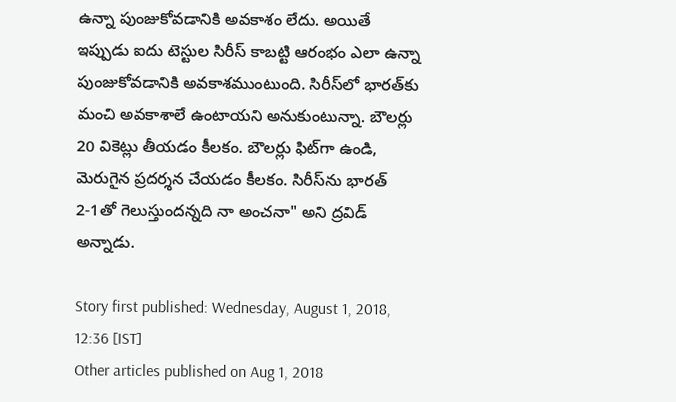ఉన్నా పుంజుకోవడానికి అవకాశం లేదు. అయితే ఇప్పుడు ఐదు టెస్టుల సిరీస్‌ కాబట్టి ఆరంభం ఎలా ఉన్నా పుంజుకోవడానికి అవకాశముంటుంది. సిరీస్‌లో భారత్‌కు మంచి అవకాశాలే ఉంటాయని అనుకుంటున్నా. బౌలర్లు 20 వికెట్లు తీయడం కీలకం. బౌలర్లు ఫిట్‌గా ఉండి, మెరుగైన ప్రదర్శన చేయడం కీలకం. సిరీస్‌ను భారత్‌ 2-1తో గెలుస్తుందన్నది నా అంచనా" అని ద్రవిడ్ అన్నాడు.

Story first published: Wednesday, August 1, 2018, 12:36 [IST]
Other articles published on Aug 1, 2018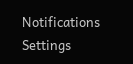Notifications
Settings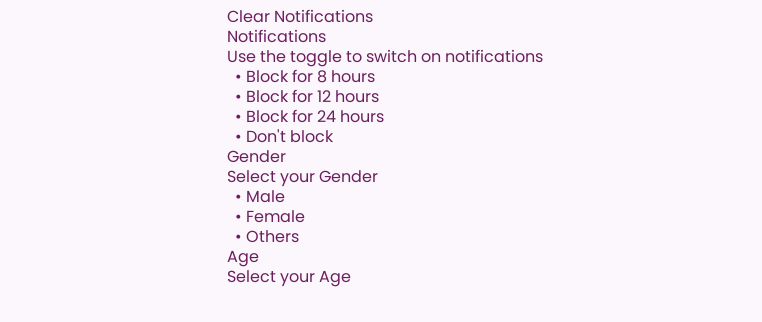Clear Notifications
Notifications
Use the toggle to switch on notifications
  • Block for 8 hours
  • Block for 12 hours
  • Block for 24 hours
  • Don't block
Gender
Select your Gender
  • Male
  • Female
  • Others
Age
Select your Age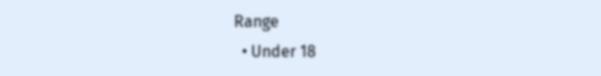Range
  • Under 18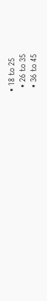• 18 to 25
  • 26 to 35
  • 36 to 45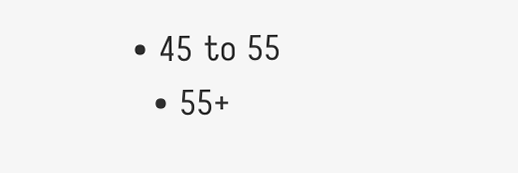• 45 to 55
  • 55+